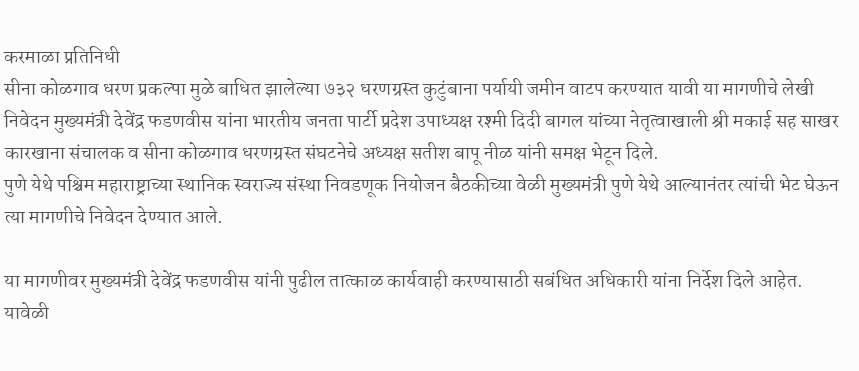करमाळा प्रतिनिधी
सीना कोळगाव धरण प्रकल्पा मुळे बाधित झालेल्या ७३२ धरणग्रस्त कुटुंबाना पर्यायी जमीन वाटप करण्यात यावी या मागणीचे लेखी निवेदन मुख्यमंत्री देवेंद्र फडणवीस यांना भारतीय जनता पार्टी प्रदेश उपाध्यक्ष रश्मी दिदी बागल यांच्या नेतृत्वाखाली श्री मकाई सह साखर कारखाना संचालक व सीना कोळगाव धरणग्रस्त संघटनेचे अध्यक्ष सतीश बापू नीळ यांनी समक्ष भेटून दिले.
पुणे येथे पश्चिम महाराष्ट्राच्या स्थानिक स्वराज्य संस्था निवडणूक नियोजन बैठकीच्या वेळी मुख्यमंत्री पुणे येथे आल्यानंतर त्यांची भेट घेऊन त्या मागणीचे निवेदन देण्यात आले.

या मागणीवर मुख्यमंत्री देवेंद्र फडणवीस यांनी पुढील तात्काळ कार्यवाही करण्यासाठी सबंधित अधिकारी यांना निर्देश दिले आहेत. यावेळी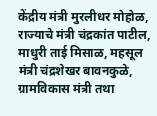केंद्रीय मंत्री मुरलीधर मोहोळ, राज्याचे मंत्री चंद्रकांत पाटील, माधुरी ताई मिसाळ, महसूल मंत्री चंद्रशेखर बावनकुळे, ग्रामविकास मंत्री तथा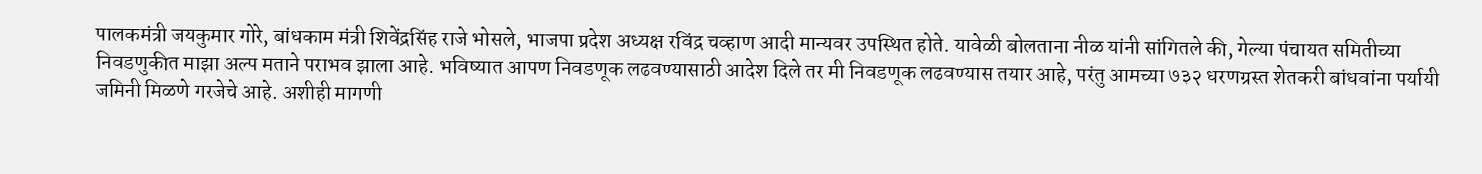पालकमंत्री जयकुमार गोरे, बांधकाम मंत्री शिवेंद्रसिंह राजे भोसले, भाजपा प्रदेश अध्यक्ष रविंद्र चव्हाण आदी मान्यवर उपस्थित होते. यावेळी बोलताना नीळ यांनी सांगितले की, गेल्या पंचायत समितीच्या निवडणुकीत माझा अल्प मताने पराभव झाला आहे. भविष्यात आपण निवडणूक लढवण्यासाठी आदेश दिले तर मी निवडणूक लढवण्यास तयार आहे, परंतु आमच्या ७३२ धरणग्रस्त शेतकरी बांधवांना पर्यायी जमिनी मिळणे गरजेचे आहे. अशीही मागणी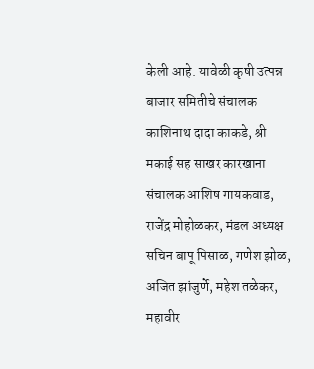केली आहे. यावेळी कृषी उत्पन्न बाजार समितीचे संचालक काशिनाथ दादा काकडे, श्री मकाई सह साखर कारखाना संचालक आशिष गायकवाड, राजेंद्र मोहोळकर, मंडल अध्यक्ष सचिन बापू पिसाळ, गणेश झोळ, अजित झांजुर्णे, महेश तळेकर, महावीर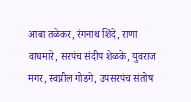आबा तळेकर, रंगनाथ शिंदे, राणा वाघमारे, सरपंच संदीप शेळके, युवराज मगर, स्वप्नील गोडगे, उपसरपंच संतोष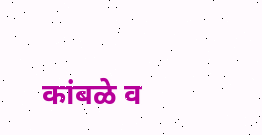कांबळे व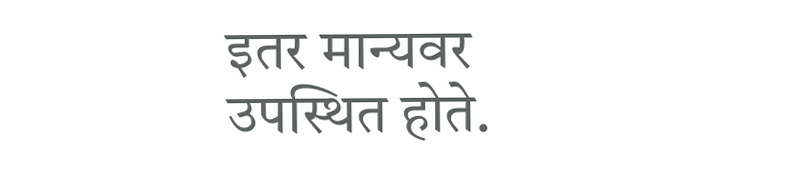इतर मान्यवर उपस्थित होते.